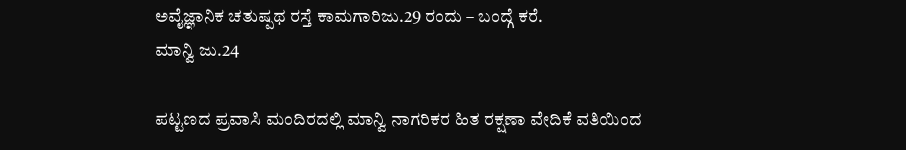ಅವೈಜ್ಞಾನಿಕ ಚತುಷ್ಪಥ ರಸ್ತೆ ಕಾಮಗಾರಿಜು.29 ರಂದು – ಬಂದ್ಗೆ ಕರೆ.
ಮಾನ್ವಿ ಜು.24

ಪಟ್ಟಣದ ಪ್ರವಾಸಿ ಮಂದಿರದಲ್ಲಿ ಮಾನ್ವಿ ನಾಗರಿಕರ ಹಿತ ರಕ್ಷಣಾ ವೇದಿಕೆ ವತಿಯಿಂದ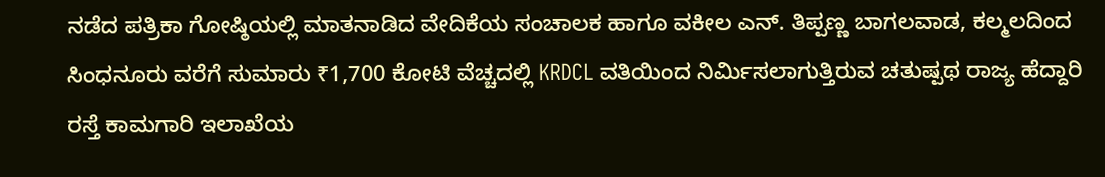ನಡೆದ ಪತ್ರಿಕಾ ಗೋಷ್ಠಿಯಲ್ಲಿ ಮಾತನಾಡಿದ ವೇದಿಕೆಯ ಸಂಚಾಲಕ ಹಾಗೂ ವಕೀಲ ಎನ್. ತಿಪ್ಪಣ್ಣ ಬಾಗಲವಾಡ, ಕಲ್ಮಲದಿಂದ ಸಿಂಧನೂರು ವರೆಗೆ ಸುಮಾರು ₹1,700 ಕೋಟಿ ವೆಚ್ಚದಲ್ಲಿ KRDCL ವತಿಯಿಂದ ನಿರ್ಮಿಸಲಾಗುತ್ತಿರುವ ಚತುಷ್ಪಥ ರಾಜ್ಯ ಹೆದ್ದಾರಿ ರಸ್ತೆ ಕಾಮಗಾರಿ ಇಲಾಖೆಯ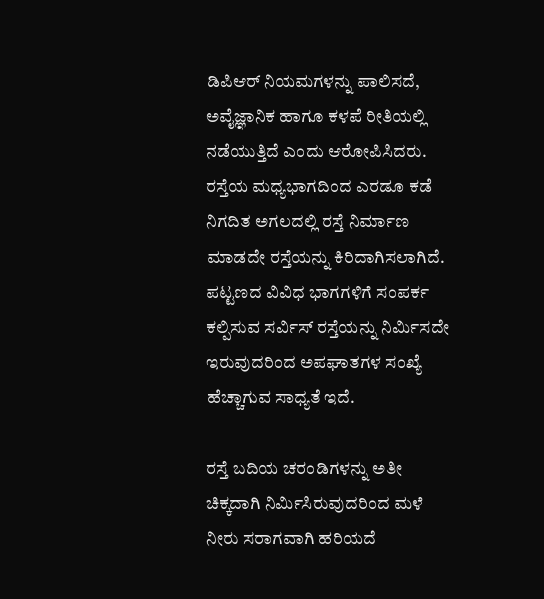ಡಿಪಿಆರ್ ನಿಯಮಗಳನ್ನು ಪಾಲಿಸದೆ, ಅವೈಜ್ಞಾನಿಕ ಹಾಗೂ ಕಳಪೆ ರೀತಿಯಲ್ಲಿ ನಡೆಯುತ್ತಿದೆ ಎಂದು ಆರೋಪಿಸಿದರು.
ರಸ್ತೆಯ ಮಧ್ಯಭಾಗದಿಂದ ಎರಡೂ ಕಡೆ ನಿಗದಿತ ಅಗಲದಲ್ಲಿ ರಸ್ತೆ ನಿರ್ಮಾಣ ಮಾಡದೇ ರಸ್ತೆಯನ್ನು ಕಿರಿದಾಗಿಸಲಾಗಿದೆ. ಪಟ್ಟಣದ ವಿವಿಧ ಭಾಗಗಳಿಗೆ ಸಂಪರ್ಕ ಕಲ್ಪಿಸುವ ಸರ್ವಿಸ್ ರಸ್ತೆಯನ್ನು ನಿರ್ಮಿಸದೇ ಇರುವುದರಿಂದ ಅಪಘಾತಗಳ ಸಂಖ್ಯೆ ಹೆಚ್ಚಾಗುವ ಸಾಧ್ಯತೆ ಇದೆ.

ರಸ್ತೆ ಬದಿಯ ಚರಂಡಿಗಳನ್ನು ಅತೀ ಚಿಕ್ಕದಾಗಿ ನಿರ್ಮಿಸಿರುವುದರಿಂದ ಮಳೆ ನೀರು ಸರಾಗವಾಗಿ ಹರಿಯದೆ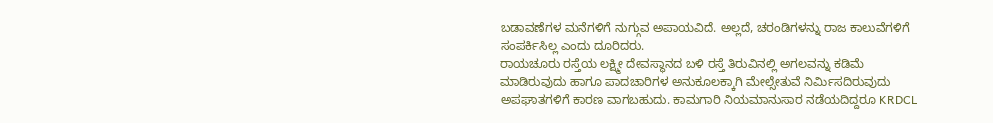ಬಡಾವಣೆಗಳ ಮನೆಗಳಿಗೆ ನುಗ್ಗುವ ಅಪಾಯವಿದೆ. ಅಲ್ಲದೆ, ಚರಂಡಿಗಳನ್ನು ರಾಜ ಕಾಲುವೆಗಳಿಗೆ ಸಂಪರ್ಕಿಸಿಲ್ಲ ಎಂದು ದೂರಿದರು.
ರಾಯಚೂರು ರಸ್ತೆಯ ಲಕ್ಷ್ಮೀ ದೇವಸ್ಥಾನದ ಬಳಿ ರಸ್ತೆ ತಿರುವಿನಲ್ಲಿ ಅಗಲವನ್ನು ಕಡಿಮೆ ಮಾಡಿರುವುದು ಹಾಗೂ ಪಾದಚಾರಿಗಳ ಅನುಕೂಲಕ್ಕಾಗಿ ಮೇಲ್ಸೇತುವೆ ನಿರ್ಮಿಸದಿರುವುದು ಅಪಘಾತಗಳಿಗೆ ಕಾರಣ ವಾಗಬಹುದು. ಕಾಮಗಾರಿ ನಿಯಮಾನುಸಾರ ನಡೆಯದಿದ್ದರೂ KRDCL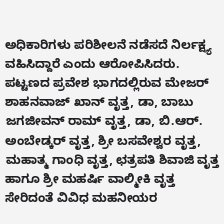ಅಧಿಕಾರಿಗಳು ಪರಿಶೀಲನೆ ನಡೆಸದೆ ನಿರ್ಲಕ್ಷ್ಯ ವಹಿಸಿದ್ದಾರೆ ಎಂದು ಆರೋಪಿಸಿದರು.
ಪಟ್ಟಣದ ಪ್ರವೇಶ ಭಾಗದಲ್ಲಿರುವ ಮೇಜರ್ ಶಾಹನವಾಜ್ ಖಾನ್ ವೃತ್ತ, ಡಾ, ಬಾಬು ಜಗಜೀವನ್ ರಾಮ್ ವೃತ್ತ, ಡಾ, ಬಿ.ಆರ್. ಅಂಬೇಡ್ಕರ್ ವೃತ್ತ, ಶ್ರೀ ಬಸವೇಶ್ವರ ವೃತ್ತ, ಮಹಾತ್ಮ ಗಾಂಧಿ ವೃತ್ತ, ಛತ್ರಪತಿ ಶಿವಾಜಿ ವೃತ್ತ ಹಾಗೂ ಶ್ರೀ ಮಹರ್ಷಿ ವಾಲ್ಮೀಕಿ ವೃತ್ತ ಸೇರಿದಂತೆ ವಿವಿಧ ಮಹನೀಯರ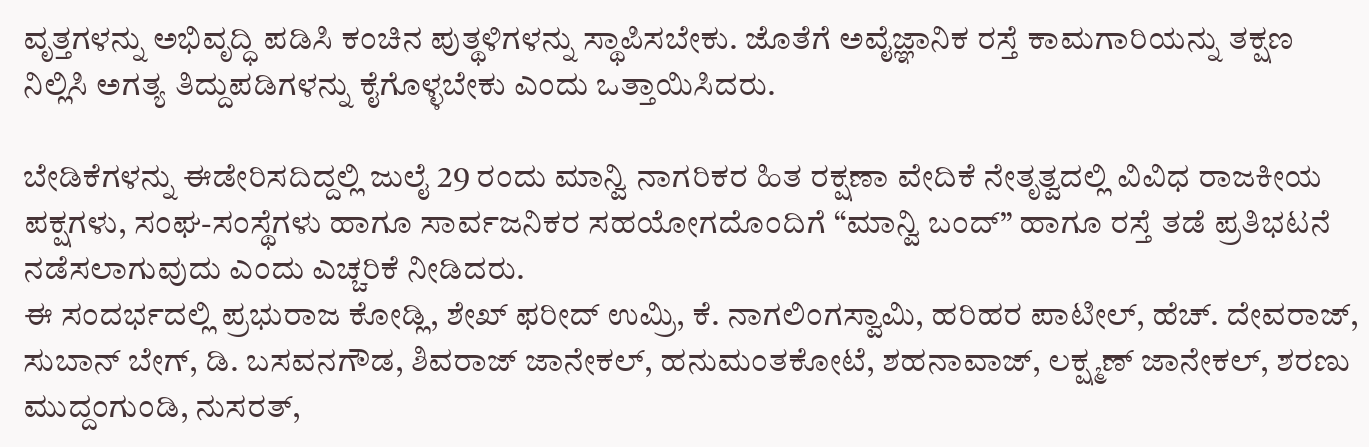ವೃತ್ತಗಳನ್ನು ಅಭಿವೃದ್ಧಿ ಪಡಿಸಿ ಕಂಚಿನ ಪುತ್ಥಳಿಗಳನ್ನು ಸ್ಥಾಪಿಸಬೇಕು. ಜೊತೆಗೆ ಅವೈಜ್ಞಾನಿಕ ರಸ್ತೆ ಕಾಮಗಾರಿಯನ್ನು ತಕ್ಷಣ ನಿಲ್ಲಿಸಿ ಅಗತ್ಯ ತಿದ್ದುಪಡಿಗಳನ್ನು ಕೈಗೊಳ್ಳಬೇಕು ಎಂದು ಒತ್ತಾಯಿಸಿದರು.

ಬೇಡಿಕೆಗಳನ್ನು ಈಡೇರಿಸದಿದ್ದಲ್ಲಿ ಜುಲೈ 29 ರಂದು ಮಾನ್ವಿ ನಾಗರಿಕರ ಹಿತ ರಕ್ಷಣಾ ವೇದಿಕೆ ನೇತೃತ್ವದಲ್ಲಿ ವಿವಿಧ ರಾಜಕೀಯ ಪಕ್ಷಗಳು, ಸಂಘ-ಸಂಸ್ಥೆಗಳು ಹಾಗೂ ಸಾರ್ವಜನಿಕರ ಸಹಯೋಗದೊಂದಿಗೆ “ಮಾನ್ವಿ ಬಂದ್” ಹಾಗೂ ರಸ್ತೆ ತಡೆ ಪ್ರತಿಭಟನೆ ನಡೆಸಲಾಗುವುದು ಎಂದು ಎಚ್ಚರಿಕೆ ನೀಡಿದರು.
ಈ ಸಂದರ್ಭದಲ್ಲಿ ಪ್ರಭುರಾಜ ಕೋಡ್ಲಿ, ಶೇಖ್ ಫರೀದ್ ಉಮ್ರಿ, ಕೆ. ನಾಗಲಿಂಗಸ್ವಾಮಿ, ಹರಿಹರ ಪಾಟೀಲ್, ಹೆಚ್. ದೇವರಾಜ್, ಸುಬಾನ್ ಬೇಗ್, ಡಿ. ಬಸವನಗೌಡ, ಶಿವರಾಜ್ ಜಾನೇಕಲ್, ಹನುಮಂತಕೋಟೆ, ಶಹನಾವಾಜ್, ಲಕ್ಷ್ಮಣ್ ಜಾನೇಕಲ್, ಶರಣು ಮುದ್ದಂಗುಂಡಿ, ನುಸರತ್,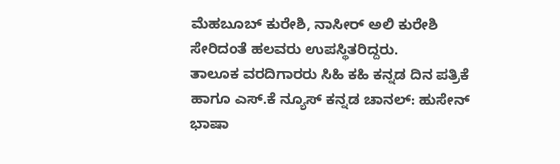ಮೆಹಬೂಬ್ ಕುರೇಶಿ, ನಾಸೀರ್ ಅಲಿ ಕುರೇಶಿ ಸೇರಿದಂತೆ ಹಲವರು ಉಪಸ್ಥಿತರಿದ್ದರು.
ತಾಲೂಕ ವರದಿಗಾರರು ಸಿಹಿ ಕಹಿ ಕನ್ನಡ ದಿನ ಪತ್ರಿಕೆ ಹಾಗೂ ಎಸ್.ಕೆ ನ್ಯೂಸ್ ಕನ್ನಡ ಚಾನಲ್: ಹುಸೇನ್ ಭಾಷಾ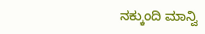ನಕ್ಕುಂದಿ ಮಾನ್ವಿ